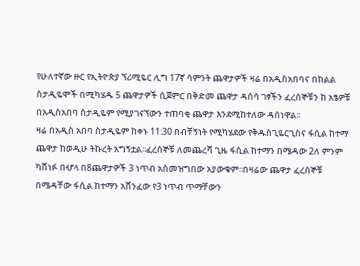የሁለተኛው ዙር የኢትዮጵያ ኘሪሚዬር ሊግ 17ኛ ሳምንት ጨዋታዎች ዛሬ በአዲስአበባና በክልል ስታዲዬሞች በሚካሄዱ 5 ጨዋታዎች ሲጀምር በቅድመ ጨዋታ ዳሰሳ ገፃችን ፈረሰኞቹን ከ አፄዎቹ በአዲስአበባ ስታዲዬም የሚያገናኘውን ተጠባቂ ጨዋታ እንደሚከተለው ዳሰነዋል፡፡
ዛሬ በአዲስ አበባ ስታዲዬም ከቀኑ 11:30 በብቸኝነት የሚካሄደው የቅዱስጊዬርጊስና ፋሲል ከተማ ጨዋታ ከወዲሁ ትኩረት አግኝቷል፡፡ፈረሰኞቹ ለመጨረሻ ጊዜ ፋሲል ከተማን በሜዳው 2ለ ምንም ካሸነፉ በሇላ በ8ጨዋታዎች 3 ነጥብ አስመዝግበው አያውቁም፡፡በዛሬው ጨዋታ ፈረሰኞቹ በሜዳቸው ፋሲል ከተማን አሸንፈው የ3 ነጥብ ጥማቸውን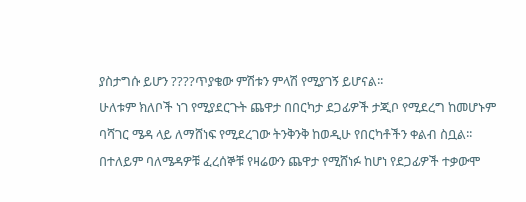ያስታግሱ ይሆን ????ጥያቄው ምሽቱን ምላሽ የሚያገኝ ይሆናል፡፡
ሁለቱም ክለቦች ነገ የሚያደርጉት ጨዋታ በበርካታ ደጋፊዎች ታጂቦ የሚደረግ ከመሆኑም ባሻገር ሜዳ ላይ ለማሸነፍ የሚደረገው ትንቅንቅ ከወዲሁ የበርካቶችን ቀልብ ስቧል፡፡በተለይም ባለሜዳዎቹ ፈረሰኞቹ የዛሬውን ጨዋታ የሚሸነፉ ከሆነ የደጋፊዎች ተቃውሞ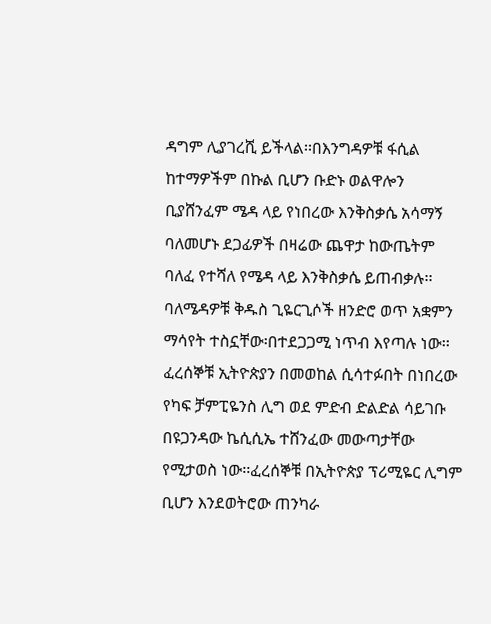ዳግም ሊያገረሺ ይችላል፡፡በእንግዳዎቹ ፋሲል ከተማዎችም በኩል ቢሆን ቡድኑ ወልዋሎን ቢያሸንፈም ሜዳ ላይ የነበረው እንቅስቃሴ አሳማኝ ባለመሆኑ ደጋፊዎች በዛሬው ጨዋታ ከውጤትም ባለፈ የተሻለ የሜዳ ላይ እንቅስቃሴ ይጠብቃሉ፡፡
ባለሜዳዎቹ ቅዱስ ጊዬርጊሶች ዘንድሮ ወጥ አቋምን ማሳየት ተስኗቸው፡በተደጋጋሚ ነጥብ እየጣሉ ነው፡፡ፈረሰኞቹ ኢትዮጵያን በመወከል ሲሳተፉበት በነበረው የካፍ ቻምፒዬንስ ሊግ ወደ ምድብ ድልድል ሳይገቡ በዩጋንዳው ኬሲሲኤ ተሸንፈው መውጣታቸው የሚታወስ ነው፡፡ፈረሰኞቹ በኢትዮጵያ ፕሪሚዬር ሊግም ቢሆን እንደወትሮው ጠንካራ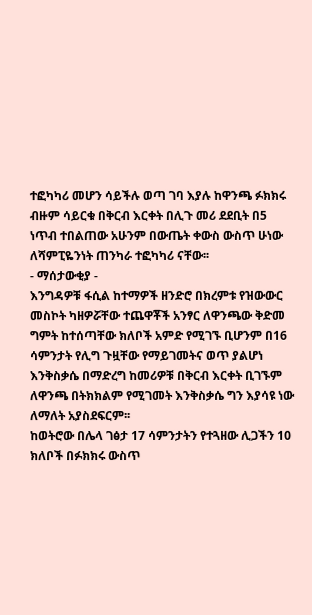ተፎካካሪ መሆን ሳይችሉ ወጣ ገባ እያሉ ከዋንጫ ፉክክሩ ብዙም ሳይርቁ በቅርብ እርቀት በሊጉ መሪ ደደቢት በ5 ነጥብ ተበልጠው አሁንም በውጤት ቀውስ ውስጥ ሁነው ለሻምፒዬንነት ጠንካራ ተፎካካሪ ናቸው፡፡
- ማሰታውቂያ -
እንግዳዎቹ ፋሲል ከተማዎች ዘንድሮ በክረምቱ የዝውውር መስኮት ካዘዎሯቸው ተጨዋቾች አንፃር ለዋንጫው ቅድመ ግምት ከተሰጣቸው ክለቦች አምድ የሚገኙ ቢሆንም በ16 ሳምንታት የሊግ ጉዟቸው የማይገመትና ወጥ ያልሆነ እንቅስቃሴ በማድረግ ከመሪዎቹ በቅርብ እርቀት ቢገኙም ለዋንጫ በትክክልም የሚገመት እንቅስቃሴ ግን እያሳዩ ነው ለማለት አያስደፍርም፡፡
ከወትሮው በሌላ ገፅታ 17 ሳምንታትን የተጓዘው ሊጋችን 10 ክለቦች በፉክክሩ ውስጥ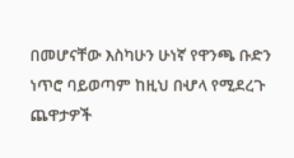በመሆናቸው እስካሁን ሁነኛ የዋንጫ ቡድን ነጥሮ ባይወጣም ከዚህ በሇላ የሚደረጉ ጨዋታዎች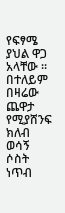የፍፃሜ ያህል ዋጋ አላቸው ፡፡በተለይም በዛሬው ጨዋታ የሚያሸንፍ ክለብ ወሳኝ ሶስት ነጥብ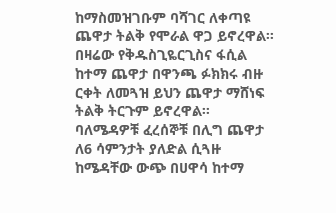ከማስመዝገቡም ባሻገር ለቀጣዩ ጨዋታ ትልቅ የሞራል ዋጋ ይኖረዋል፡፡በዛሬው የቅዱስጊዬርጊስና ፋሲል ከተማ ጨዋታ በዋንጫ ፉክክሩ ብዙ ርቀት ለመጓዝ ይህን ጨዋታ ማሸነፍ ትልቅ ትርጉም ይኖረዋል፡፡
ባለሜዳዎቹ ፈረሰኞቹ በሊግ ጨዋታ ለ6 ሳምንታት ያለድል ሲጓዙ ከሜዳቸው ውጭ በሀዋሳ ከተማ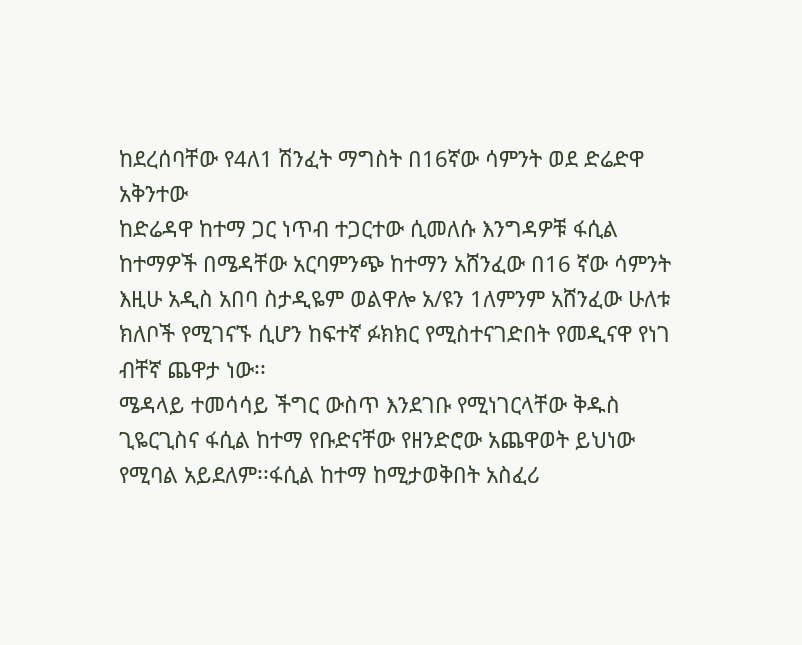ከደረሰባቸው የ4ለ1 ሽንፈት ማግስት በ16ኛው ሳምንት ወደ ድሬድዋ አቅንተው
ከድሬዳዋ ከተማ ጋር ነጥብ ተጋርተው ሲመለሱ እንግዳዎቹ ፋሲል ከተማዎች በሜዳቸው አርባምንጭ ከተማን አሸንፈው በ16 ኛው ሳምንት እዚሁ አዲስ አበባ ስታዲዬም ወልዋሎ አ/ዩን 1ለምንም አሸንፈው ሁለቱ ክለቦች የሚገናኙ ሲሆን ከፍተኛ ፉክክር የሚስተናገድበት የመዲናዋ የነገ ብቸኛ ጨዋታ ነው፡፡
ሜዳላይ ተመሳሳይ ችግር ውስጥ እንደገቡ የሚነገርላቸው ቅዱስ ጊዬርጊስና ፋሲል ከተማ የቡድናቸው የዘንድሮው አጨዋወት ይህነው የሚባል አይደለም፡፡ፋሲል ከተማ ከሚታወቅበት አስፈሪ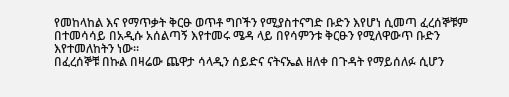የመከላከል እና የማጥቃት ቅርፁ ወጥቶ ግቦችን የሚያስተናግድ ቡድን እየሆነ ሲመጣ ፈረሰኞቹም በተመሳሳይ በአዲሱ አሰልጣኝ እየተመሩ ሜዳ ላይ በየሳምንቱ ቅርፁን የሚለዋውጥ ቡድን እየተመለከትን ነው፡፡
በፈረሰኞቹ በኩል በዛሬው ጨዋታ ሳላዲን ሰይድና ናትናኤል ዘለቀ በጉዳት የማይሰለፉ ሲሆን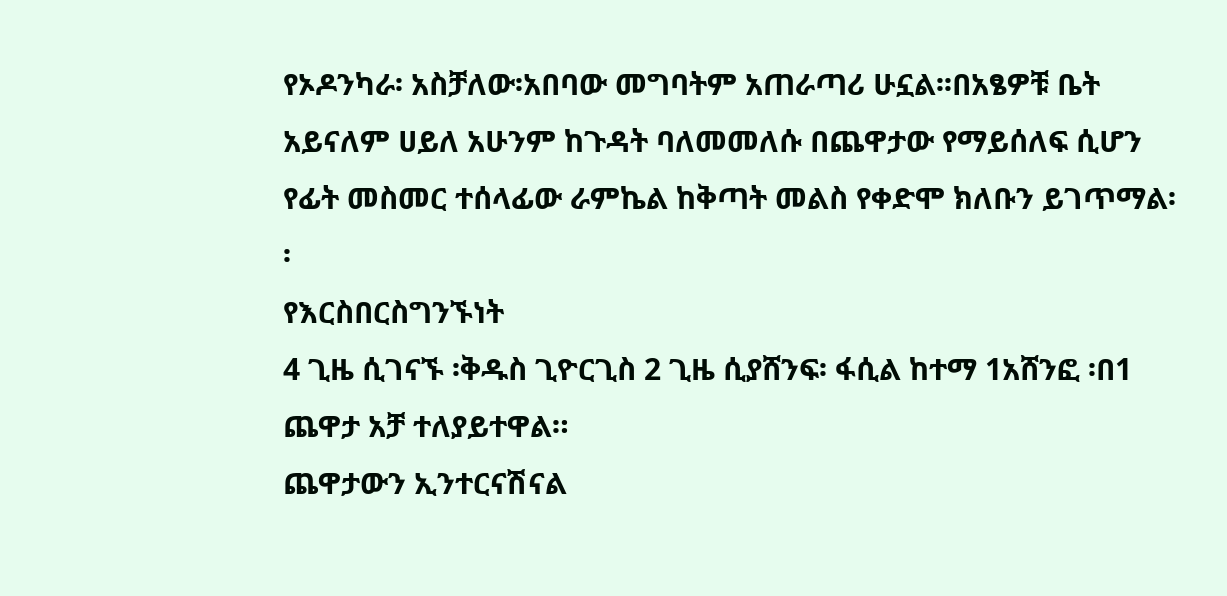የኦዶንካራ፡ አስቻለው፡አበባው መግባትም አጠራጣሪ ሁኗል፡፡በአፄዎቹ ቤት አይናለም ሀይለ አሁንም ከጉዳት ባለመመለሱ በጨዋታው የማይሰለፍ ሲሆን የፊት መስመር ተሰላፊው ራምኬል ከቅጣት መልስ የቀድሞ ክለቡን ይገጥማል፡፡
የእርስበርስግንኙነት
4 ጊዜ ሲገናኙ ፡ቅዱስ ጊዮርጊስ 2 ጊዜ ሲያሸንፍ፡ ፋሲል ከተማ 1አሸንፎ ፡በ1 ጨዋታ አቻ ተለያይተዋል።
ጨዋታውን ኢንተርናሽናል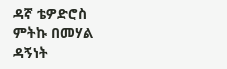ዳኛ ቴዎድሮስ ምትኩ በመሃል ዳኝነት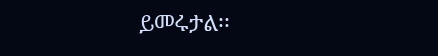ይመሩታል፡፡